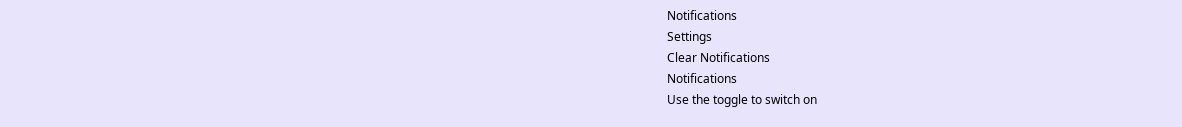Notifications
Settings
Clear Notifications
Notifications
Use the toggle to switch on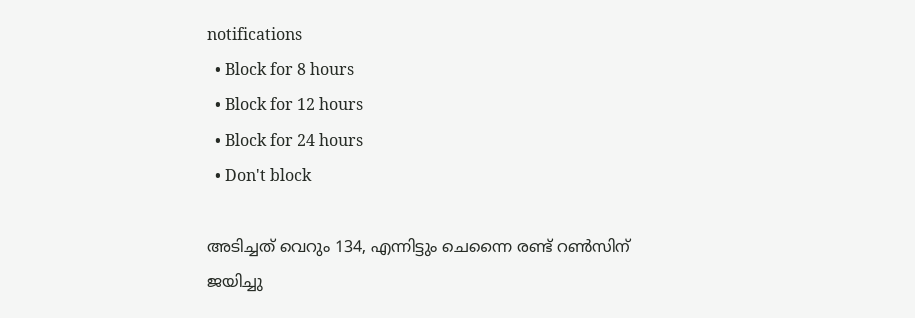notifications
  • Block for 8 hours
  • Block for 12 hours
  • Block for 24 hours
  • Don't block

അടിച്ചത് വെറും 134, എന്നിട്ടും ചെന്നൈ രണ്ട് റണ്‍സിന് ജയിച്ചു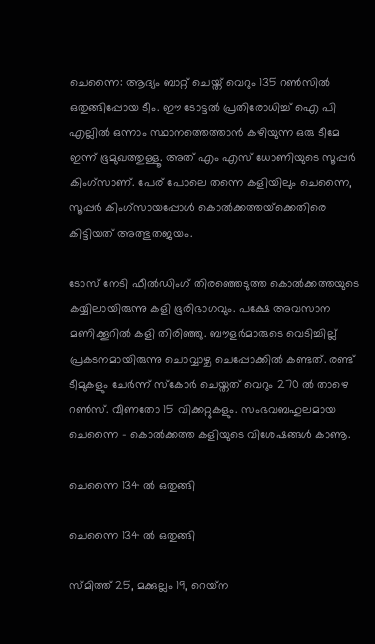ചെന്നൈ: ആദ്യം ബാറ്റ് ചെയ്ത് വെറും 135 റണ്‍സില്‍ ഒതുങ്ങിപ്പോയ ടീം. ഈ ടോട്ടല്‍ പ്രതിരോധിച്ച് ഐ പി എല്ലില്‍ ഒന്നാം സ്ഥാനത്തെത്താന്‍ കഴിയുന്ന ഒരു ടീമേ ഇന്ന് ഭൂമുഖത്തുള്ളൂ. അത് എം എസ് ധോണിയുടെ സൂപ്പര്‍ കിംഗ്‌സാണ്. പേര് പോലെ തന്നെ കളിയിലും ചെന്നൈ, സൂപ്പര്‍ കിംഗ്‌സായപ്പോള്‍ കൊല്‍ക്കത്തയ്‌ക്കെതിരെ കിട്ടിയത് അത്ഭുതജയം.

ടോസ് നേടി ഫീല്‍ഡിംഗ് തിരഞ്ഞെടുത്ത കൊല്‍ക്കത്തയുടെ കയ്യിലായിരുന്നു കളി ഭൂരിഭാഗവും. പക്ഷേ അവസാന മണിക്കൂറില്‍ കളി തിരിഞ്ഞു. ബൗളര്‍മാരുടെ വെടിച്ചില്ല് പ്രകടനമായിരുന്നു ചൊവ്വാഴ്ച ചെപ്പോക്കില്‍ കണ്ടത്. രണ്ട് ടീമുകളും ചേര്‍ന്ന് സ്‌കോര്‍ ചെയ്തത് വെറും 270 ല്‍ താഴെ റണ്‍സ്. വീണതോ 15 വിക്കറ്റുകളും. സംഭവബഹുലമായ ചെന്നൈ - കൊല്‍ക്കത്ത കളിയുടെ വിശേഷങ്ങള്‍ കാണൂ.

ചെന്നൈ 134 ല്‍ ഒതുങ്ങി

ചെന്നൈ 134 ല്‍ ഒതുങ്ങി

സ്മിത്ത് 25, മക്കുല്ലം 19, റെയ്‌ന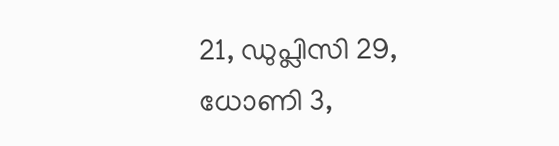21, ഡുപ്ലിസി 29, ധോണി 3,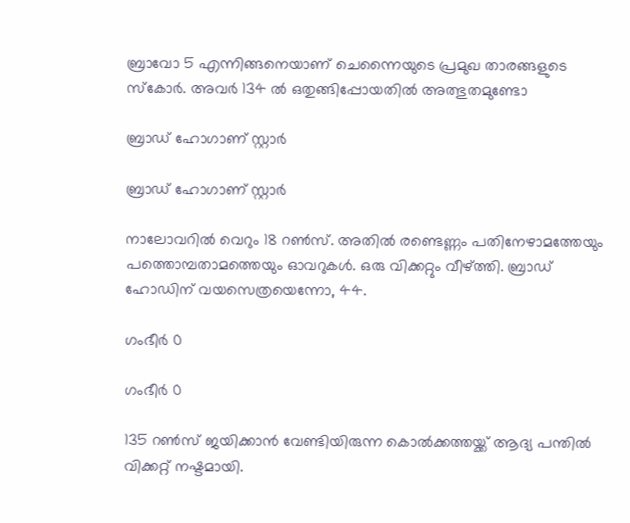ബ്രാവോ 5 എന്നിങ്ങനെയാണ് ചെന്നൈയുടെ പ്രമുഖ താരങ്ങളുടെ സ്‌കോര്‍. അവര്‍ 134 ല്‍ ഒതുങ്ങിപ്പോയതില്‍ അത്ഭുതമുണ്ടോ

ബ്രാഡ് ഹോഗാണ് സ്റ്റാര്‍

ബ്രാഡ് ഹോഗാണ് സ്റ്റാര്‍

നാലോവറില്‍ വെറും 18 റണ്‍സ്. അതില്‍ രണ്ടെണ്ണം പതിനേഴാമത്തേയും പത്തൊമ്പതാമത്തെയും ഓവറുകള്‍. ഒരു വിക്കറ്റും വീഴ്ത്തി. ബ്രാഡ് ഹോഡിന് വയസെത്രയെന്നോ, 44.

ഗംഭീര്‍ 0

ഗംഭീര്‍ 0

135 റണ്‍സ് ജയിക്കാന്‍ വേണ്ടിയിരുന്ന കൊല്‍ക്കത്തയ്ക്ക് ആദ്യ പന്തില്‍ വിക്കറ്റ് നഷ്ടമായി.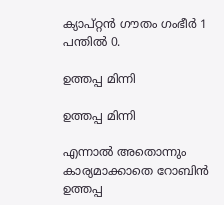ക്യാപ്റ്റന്‍ ഗൗതം ഗംഭീര്‍ 1 പന്തില്‍ 0.

ഉത്തപ്പ മിന്നി

ഉത്തപ്പ മിന്നി

എന്നാല്‍ അതൊന്നും കാര്യമാക്കാതെ റോബിന്‍ ഉത്തപ്പ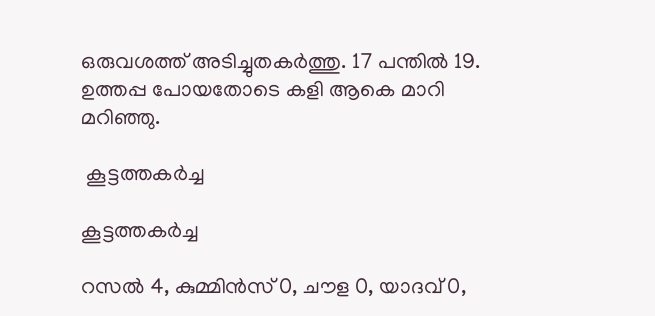ഒരുവശത്ത് അടിച്ചുതകര്‍ത്തു. 17 പന്തില്‍ 19. ഉത്തപ്പ പോയതോടെ കളി ആകെ മാറി മറിഞ്ഞു.

 കൂട്ടത്തകര്‍ച്ച

കൂട്ടത്തകര്‍ച്ച

റസല്‍ 4, കുമ്മിന്‍സ് 0, ചൗള 0, യാദവ് 0,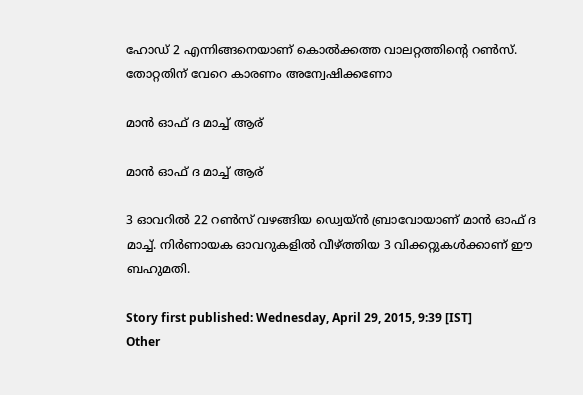ഹോഡ് 2 എന്നിങ്ങനെയാണ് കൊല്‍ക്കത്ത വാലറ്റത്തിന്റെ റണ്‍സ്. തോറ്റതിന് വേറെ കാരണം അന്വേഷിക്കണോ

മാന്‍ ഓഫ് ദ മാച്ച് ആര്

മാന്‍ ഓഫ് ദ മാച്ച് ആര്

3 ഓവറില്‍ 22 റണ്‍സ് വഴങ്ങിയ ഡ്വെയ്ന്‍ ബ്രാവോയാണ് മാന്‍ ഓഫ് ദ മാച്ച്. നിര്‍ണായക ഓവറുകളില്‍ വീഴ്ത്തിയ 3 വിക്കറ്റുകള്‍ക്കാണ് ഈ ബഹുമതി.

Story first published: Wednesday, April 29, 2015, 9:39 [IST]
Other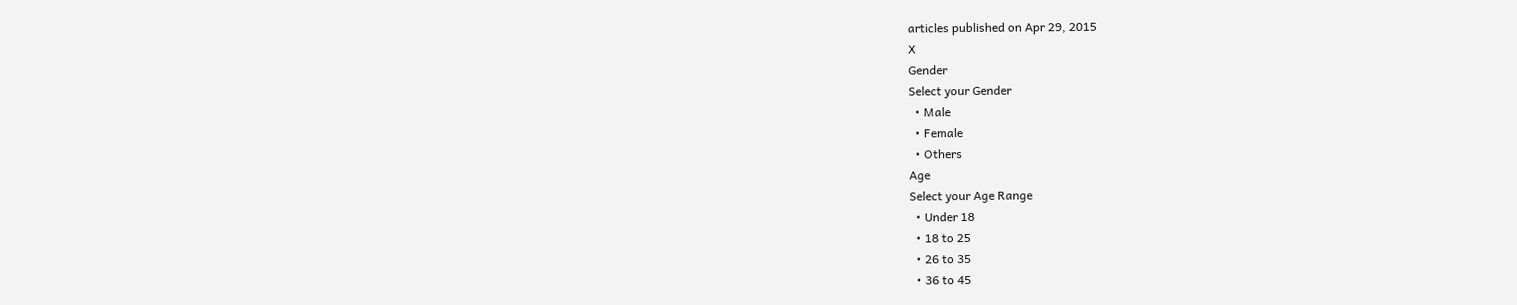articles published on Apr 29, 2015
X
Gender
Select your Gender
  • Male
  • Female
  • Others
Age
Select your Age Range
  • Under 18
  • 18 to 25
  • 26 to 35
  • 36 to 45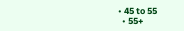• 45 to 55
  • 55+